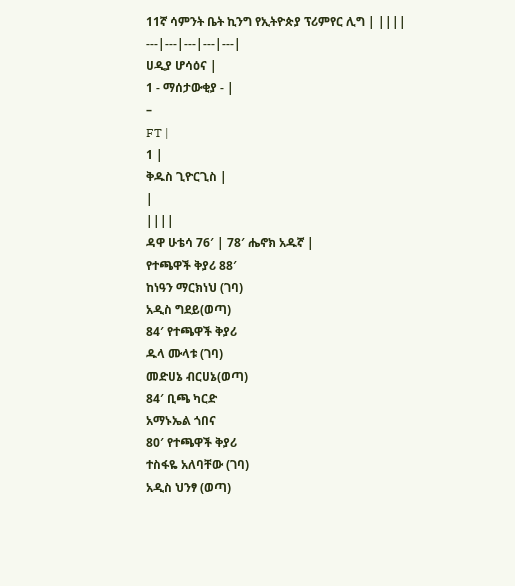11ኛ ሳምንት ቤት ኪንግ የኢትዮጵያ ፕሪምየር ሊግ | ||||
---|---|---|---|---|
ሀዲያ ሆሳዕና |
1 - ማሰታውቂያ - |
–
FT |
1 |
ቅዱስ ጊዮርጊስ |
|
||||
ዳዋ ሁቴሳ 76′ | 78′ ሔኖክ አዱኛ |
የተጫዋች ቅያሪ 88′
ከነዓን ማርክነህ (ገባ)
አዲስ ግደይ(ወጣ)
84′ የተጫዋች ቅያሪ
ዱላ ሙላቱ (ገባ)
መድሀኔ ብርሀኔ(ወጣ)
84′ ቢጫ ካርድ
አማኑኤል ጎበና
80′ የተጫዋች ቅያሪ
ተስፋዬ አለባቸው (ገባ)
አዲስ ህንፃ (ወጣ)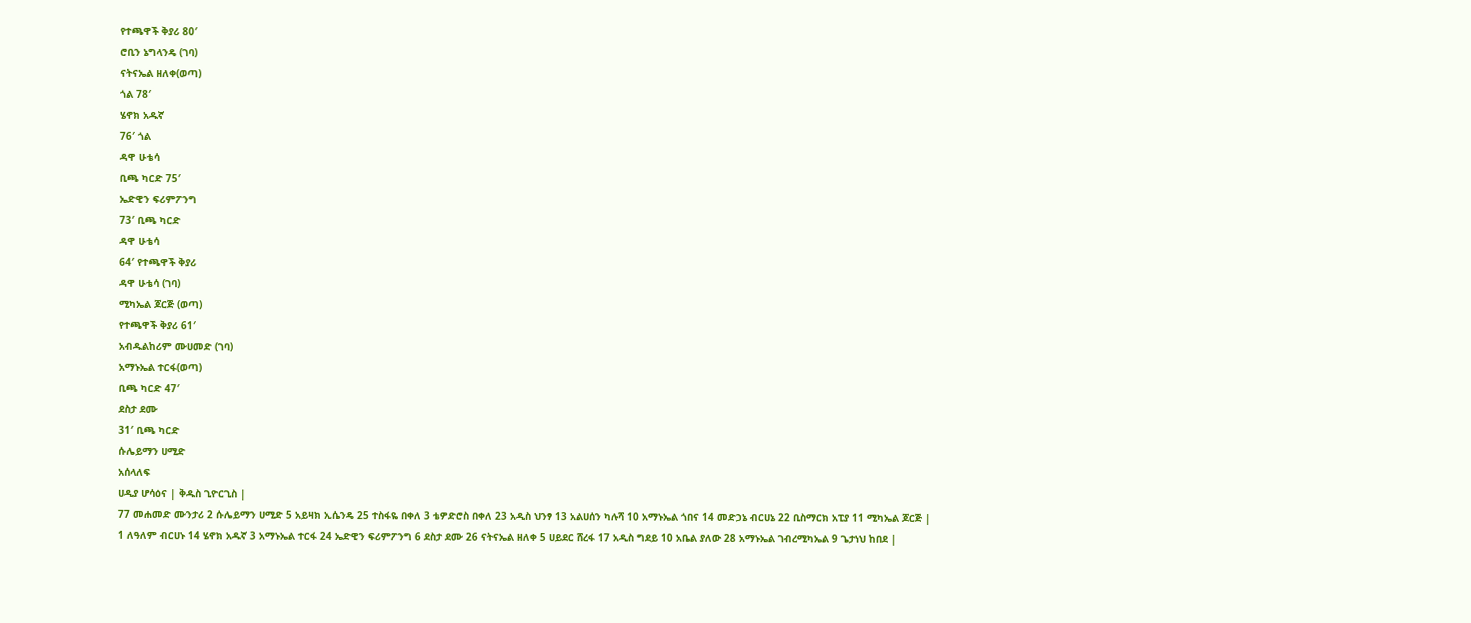የተጫዋች ቅያሪ 80′
ሮቢን ኔግላንዴ (ገባ)
ናትናኤል ዘለቀ(ወጣ)
ጎል 78′
ሄኖክ አዱኛ
76′ ጎል
ዳዋ ሁቴሳ
ቢጫ ካርድ 75′
ኤድዊን ፍሪምፖንግ
73′ ቢጫ ካርድ
ዳዋ ሁቴሳ
64′ የተጫዋች ቅያሪ
ዳዋ ሁቴሳ (ገባ)
ሚካኤል ጆርጅ (ወጣ)
የተጫዋች ቅያሪ 61′
አብዱልከሪም ሙሀመድ (ገባ)
አማኑኤል ተርፋ(ወጣ)
ቢጫ ካርድ 47′
ደስታ ደሙ
31′ ቢጫ ካርድ
ሱሌይማን ሀሚድ
አሰላለፍ
ሀዲያ ሆሳዕና | ቅዱስ ጊዮርጊስ |
77 መሐመድ ሙንታሪ 2 ሱሌይማን ሀሚድ 5 አይዛክ ኢሴንዴ 25 ተስፋዬ በቀለ 3 ቴዎድሮስ በቀለ 23 አዲስ ህንፃ 13 አልሀሰን ካሉሻ 10 አማኑኤል ጎበና 14 መድኃኔ ብርሀኔ 22 ቢስማርክ አፒያ 11 ሚካኤል ጆርጅ |
1 ለዓለም ብርሀኑ 14 ሄኖክ አዱኛ 3 አማኑኤል ተርፋ 24 ኤድዊን ፍሪምፖንግ 6 ደስታ ደሙ 26 ናትናኤል ዘለቀ 5 ሀይደር ሸረፋ 17 አዲስ ግደይ 10 አቤል ያለው 28 አማኑኤል ገብረሚካኤል 9 ጌታነህ ከበደ |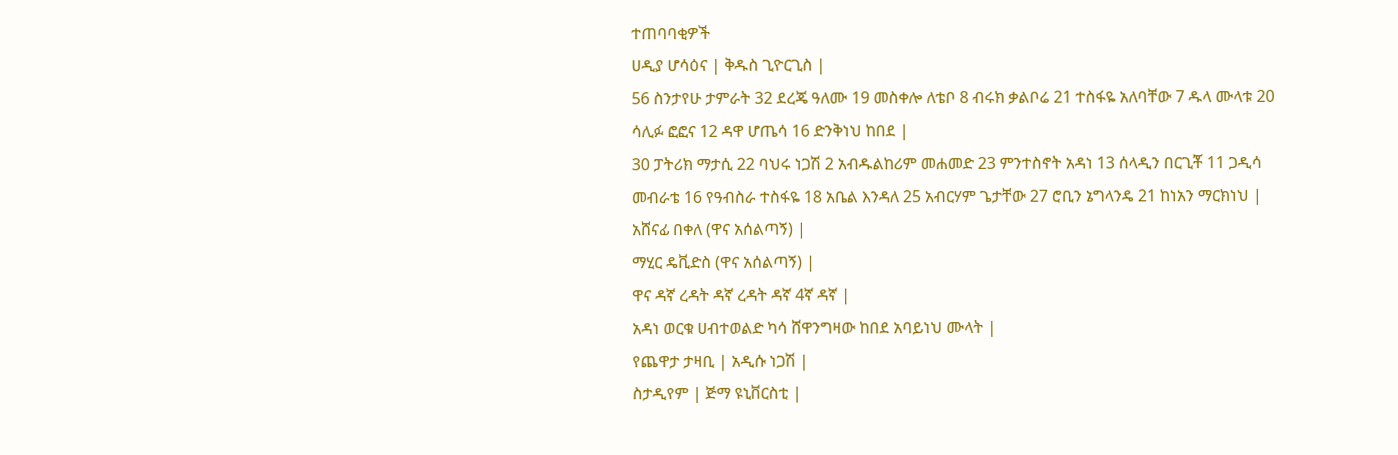ተጠባባቂዎች
ሀዲያ ሆሳዕና | ቅዱስ ጊዮርጊስ |
56 ስንታየሁ ታምራት 32 ደረጄ ዓለሙ 19 መስቀሎ ለቴቦ 8 ብሩክ ቃልቦሬ 21 ተስፋዬ አለባቸው 7 ዱላ ሙላቱ 20 ሳሊፉ ፎፎና 12 ዳዋ ሆጤሳ 16 ድንቅነህ ከበደ |
30 ፓትሪክ ማታሲ 22 ባህሩ ነጋሽ 2 አብዱልከሪም መሐመድ 23 ምንተስኖት አዳነ 13 ሰላዲን በርጊቾ 11 ጋዲሳ መብራቴ 16 የዓብስራ ተስፋዬ 18 አቤል እንዳለ 25 አብርሃም ጌታቸው 27 ሮቢን ኔግላንዴ 21 ከነአን ማርክነህ |
አሸናፊ በቀለ (ዋና አሰልጣኝ) |
ማሂር ዴቪድስ (ዋና አሰልጣኝ) |
ዋና ዳኛ ረዳት ዳኛ ረዳት ዳኛ 4ኛ ዳኛ |
አዳነ ወርቁ ሀብተወልድ ካሳ ሸዋንግዛው ከበደ አባይነህ ሙላት |
የጨዋታ ታዛቢ | አዲሱ ነጋሽ |
ስታዲየም | ጅማ ዩኒቨርስቲ |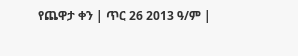የጨዋታ ቀን | ጥር 26 2013 ዓ/ም |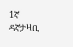1ኛ ዳኛታዛቢ